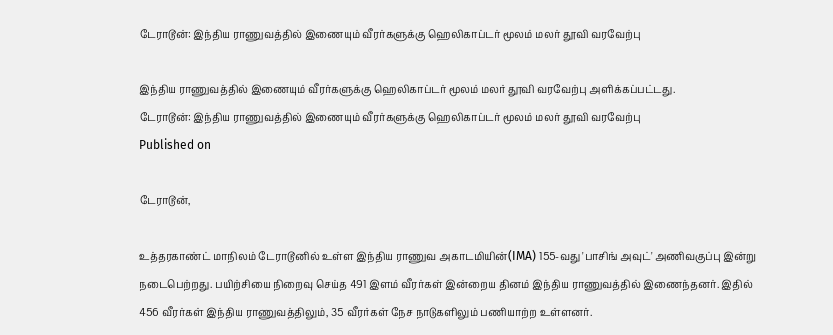டேராடூன்: இந்திய ராணுவத்தில் இணையும் வீரர்களுக்கு ஹெலிகாப்டர் மூலம் மலர் தூவி வரவேற்பு

இந்திய ராணுவத்தில் இணையும் வீரர்களுக்கு ஹெலிகாப்டர் மூலம் மலர் தூவி வரவேற்பு அளிக்கப்பட்டது.
டேராடூன்: இந்திய ராணுவத்தில் இணையும் வீரர்களுக்கு ஹெலிகாப்டர் மூலம் மலர் தூவி வரவேற்பு
Published on

டேராடூன்,

உத்தரகாண்ட் மாநிலம் டேராடூனில் உள்ள இந்திய ராணுவ அகாடமியின்(IMA) 155-வது 'பாசிங் அவுட்' அணிவகுப்பு இன்று நடைபெற்றது. பயிற்சியை நிறைவு செய்த 491 இளம் வீரர்கள் இன்றைய தினம் இந்திய ராணுவத்தில் இணைந்தனர். இதில் 456 வீரர்கள் இந்திய ராணுவத்திலும், 35 வீரர்கள் நேச நாடுகளிலும் பணியாற்ற உள்ளனர்.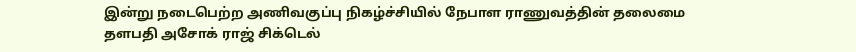இன்று நடைபெற்ற அணிவகுப்பு நிகழ்ச்சியில் நேபாள ராணுவத்தின் தலைமை தளபதி அசோக் ராஜ் சிக்டெல்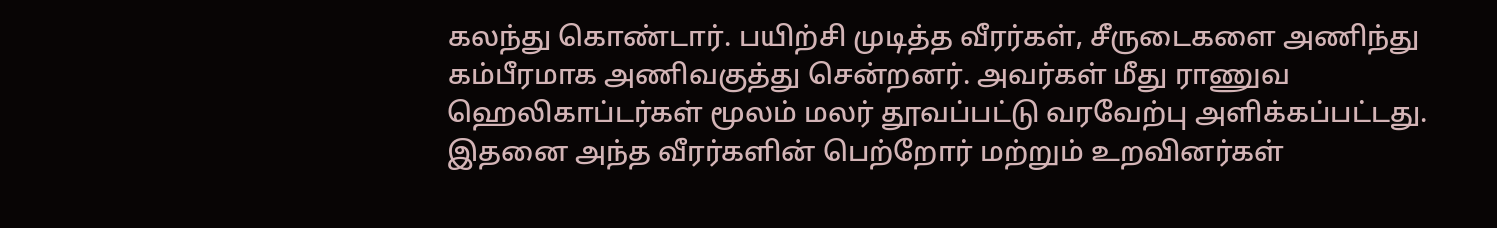கலந்து கொண்டார். பயிற்சி முடித்த வீரர்கள், சீருடைகளை அணிந்து கம்பீரமாக அணிவகுத்து சென்றனர். அவர்கள் மீது ராணுவ ஹெலிகாப்டர்கள் மூலம் மலர் தூவப்பட்டு வரவேற்பு அளிக்கப்பட்டது. இதனை அந்த வீரர்களின் பெற்றோர் மற்றும் உறவினர்கள்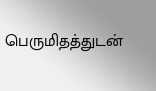பெருமிதத்துடன்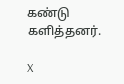கண்டு களித்தனர்.

X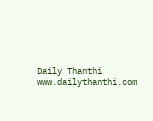Daily Thanthi
www.dailythanthi.com